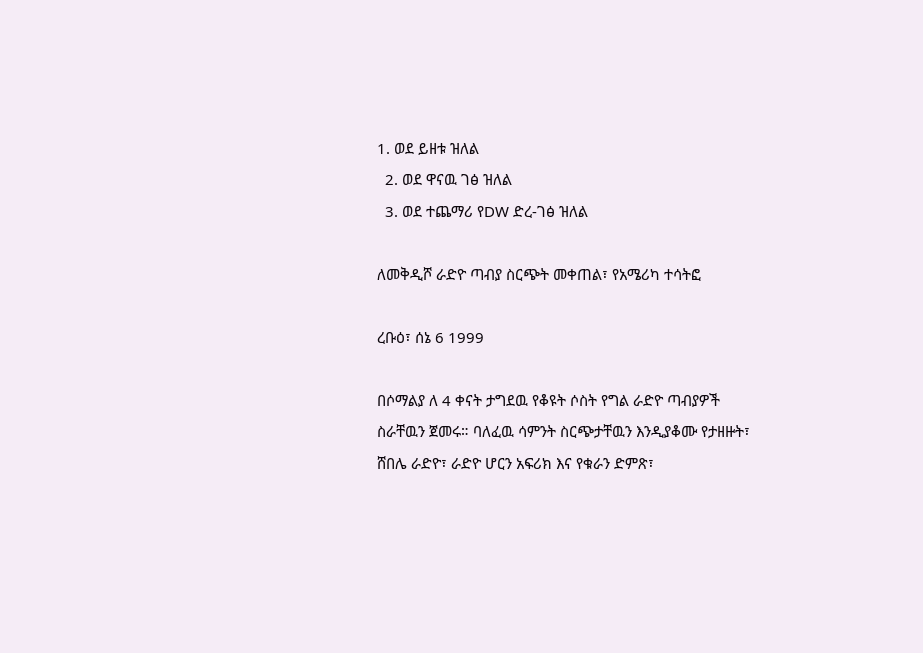1. ወደ ይዘቱ ዝለል
  2. ወደ ዋናዉ ገፅ ዝለል
  3. ወደ ተጨማሪ የDW ድረ-ገፅ ዝለል

ለመቅዲሾ ራድዮ ጣብያ ስርጭት መቀጠል፣ የአሜሪካ ተሳትፎ

ረቡዕ፣ ሰኔ 6 1999

በሶማልያ ለ 4 ቀናት ታግደዉ የቆዩት ሶስት የግል ራድዮ ጣብያዎች ስራቸዉን ጀመሩ። ባለፈዉ ሳምንት ስርጭታቸዉን እንዲያቆሙ የታዘዙት፣ ሸበሌ ራድዮ፣ ራድዮ ሆርን አፍሪክ እና የቁራን ድምጽ፣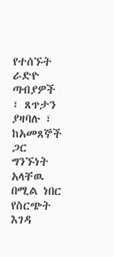የተሰኙት ራድዮ ጣብያዎች ፣ ጸጥታን ያዛባሉ ፣ ከአመጸኞች ጋር ግንኙነት አላቸዉ በሚል ነበር የስርጭት እገዳ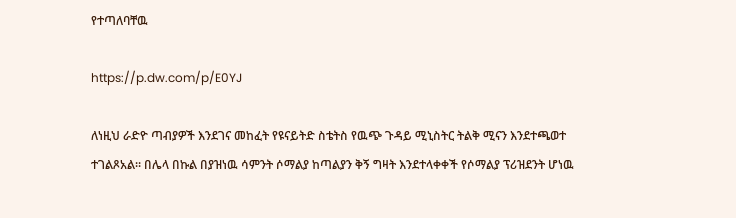የተጣለባቸዉ

https://p.dw.com/p/E0YJ

ለነዚህ ራድዮ ጣብያዎች እንደገና መከፈት የዩናይትድ ስቴትስ የዉጭ ጉዳይ ሚኒስትር ትልቅ ሚናን እንደተጫወተ ተገልጾአል። በሌላ በኩል በያዝነዉ ሳምንት ሶማልያ ከጣልያን ቅኝ ግዛት እንደተላቀቀች የሶማልያ ፕሪዝደንት ሆነዉ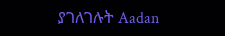ያገለገሉት Aadan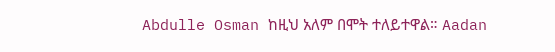Abdulle Osman ከዚህ አለም በሞት ተለይተዋል። Aadan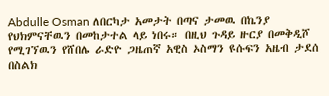Abdulle Osman ለበርካታ አመታት በጣና ታመዉ በኬንያ የህክምናቸዉን በመከታተል ላይ ነበሩ። በዚህ ጉዳይ ዙርያ በመቅዲሾ የሚገኘዉን የሸበሌ ራድዮ ጋዜጠኛ አዊስ ኦስማን ዩሱፍን አዜብ ታደሰ በስልክ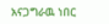አናጋግራዉ ነበር